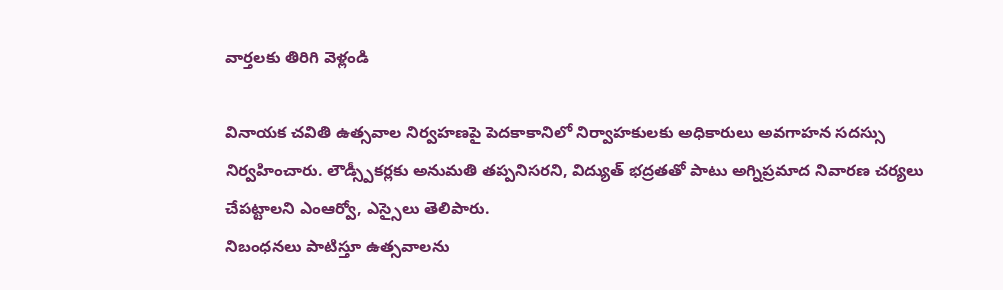వార్తలకు తిరిగి వెళ్లండి

వినాయక చవితి ఉత్సవాల నిర్వహణపై పెదకాకానిలో నిర్వాహకులకు అధికారులు అవగాహన సదస్సు నిర్వహించారు. లౌడ్స్పీకర్లకు అనుమతి తప్పనిసరని, విద్యుత్ భద్రతతో పాటు అగ్నిప్రమాద నివారణ చర్యలు చేపట్టాలని ఎంఆర్వో, ఎస్సైలు తెలిపారు.
నిబంధనలు పాటిస్తూ ఉత్సవాలను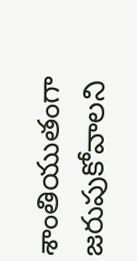శాంతియుతంగా జరుపుకోవాలని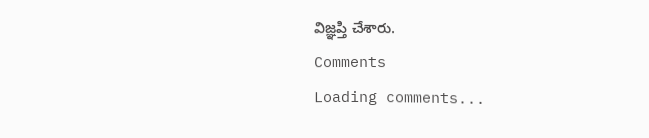విజ్ఞప్తి చేశారు.
Comments
Loading comments...